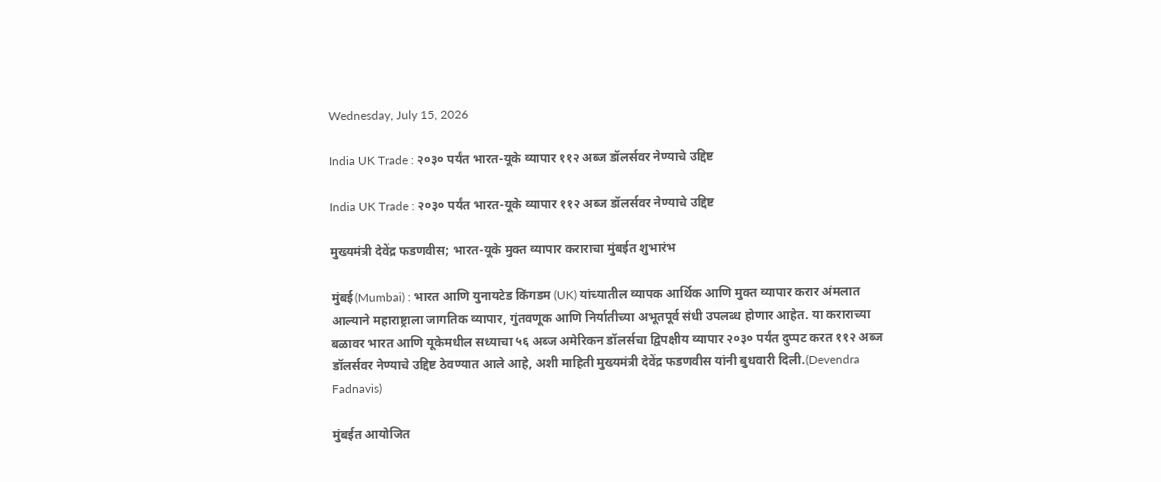Wednesday, July 15, 2026

India UK Trade : २०३० पर्यंत भारत-यूके व्यापार ११२ अब्ज डॉलर्सवर नेण्याचे उद्दिष्ट

India UK Trade : २०३० पर्यंत भारत-यूके व्यापार ११२ अब्ज डॉलर्सवर नेण्याचे उद्दिष्ट

मुख्यमंत्री देवेंद्र फडणवीस; भारत-यूके मुक्त व्यापार कराराचा मुंबईत शुभारंभ

मुंबई(Mumbai) : भारत आणि युनायटेड किंगडम (UK) यांच्यातील व्यापक आर्थिक आणि मुक्त व्यापार करार अंमलात आल्याने महाराष्ट्राला जागतिक व्यापार, गुंतवणूक आणि निर्यातीच्या अभूतपूर्व संधी उपलब्ध होणार आहेत. या कराराच्या बळावर भारत आणि यूकेमधील सध्याचा ५६ अब्ज अमेरिकन डॉलर्सचा द्विपक्षीय व्यापार २०३० पर्यंत दुप्पट करत ११२ अब्ज डॉलर्सवर नेण्याचे उद्दिष्ट ठेवण्यात आले आहे, अशी माहिती मुख्यमंत्री देवेंद्र फडणवीस यांनी बुधवारी दिली.(Devendra Fadnavis)

मुंबईत आयोजित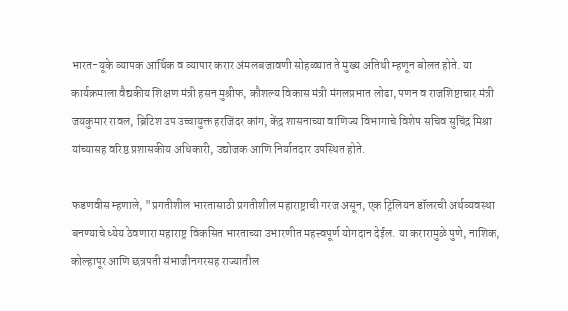भारत-यूके व्यापक आर्थिक व व्यापार करार अंमलबजावणी सोहळ्यात ते मुख्य अतिथी म्हणून बोलत होते. या कार्यक्रमाला वैद्यकीय शिक्षण मंत्री हसन मुश्रीफ, कौशल्य विकास मंत्री मंगलप्रभात लोढा, पणन व राजशिष्टाचार मंत्री जयकुमार रावल, ब्रिटिश उप उच्चायुक्त हरजिंदर कांग, केंद्र शासनाच्या वाणिज्य विभागाचे विशेष सचिव सुचिंद्र मिश्रा यांच्यासह वरिष्ठ प्रशासकीय अधिकारी, उद्योजक आणि निर्यातदार उपस्थित होते.

फडणवीस म्हणाले, "प्रगतीशील भारतासाठी प्रगतीशील महाराष्ट्राची गरज असून, एक ट्रिलियन डॉलरची अर्थव्यवस्था बनण्याचे ध्येय ठेवणारा महाराष्ट्र विकसित भारताच्या उभारणीत महत्त्वपूर्ण योगदान देईल. या करारामुळे पुणे, नाशिक, कोल्हापूर आणि छत्रपती संभाजीनगरसह राज्यातील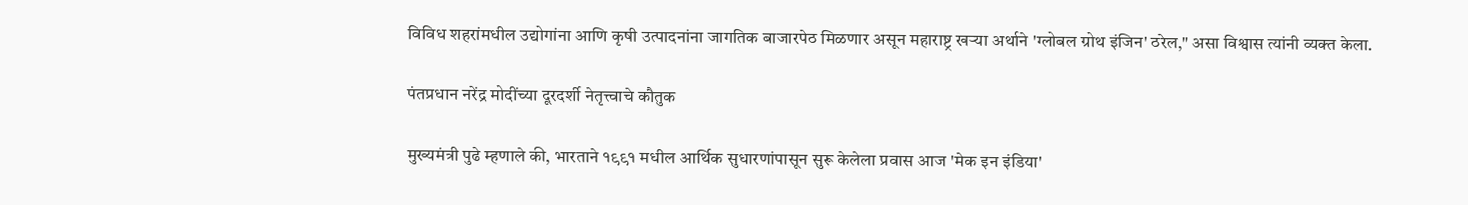विविध शहरांमधील उद्योगांना आणि कृषी उत्पादनांना जागतिक बाजारपेठ मिळणार असून महाराष्ट्र खऱ्या अर्थाने 'ग्लोबल ग्रोथ इंजिन' ठरेल," असा विश्वास त्यांनी व्यक्त केला.

पंतप्रधान नरेंद्र मोदींच्या दूरदर्शी नेतृत्त्वाचे कौतुक

मुख्यमंत्री पुढे म्हणाले की, भारताने १९९१ मधील आर्थिक सुधारणांपासून सुरू केलेला प्रवास आज 'मेक इन इंडिया'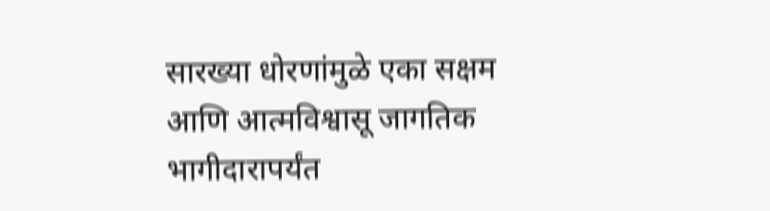सारख्या धोरणांमुळे एका सक्षम आणि आत्मविश्वासू जागतिक भागीदारापर्यंत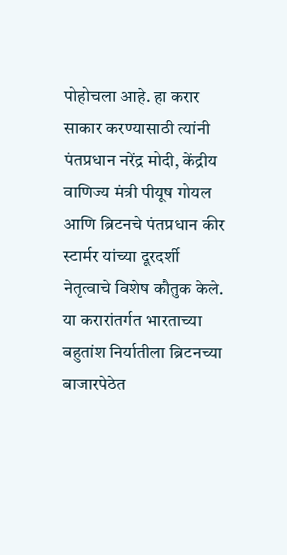पोहोचला आहे. हा करार साकार करण्यासाठी त्यांनी पंतप्रधान नरेंद्र मोदी, केंद्रीय वाणिज्य मंत्री पीयूष गोयल आणि ब्रिटनचे पंतप्रधान कीर स्टार्मर यांच्या दूरदर्शी नेतृत्वाचे विशेष कौतुक केले. या करारांतर्गत भारताच्या बहुतांश निर्यातीला ब्रिटनच्या बाजारपेठेत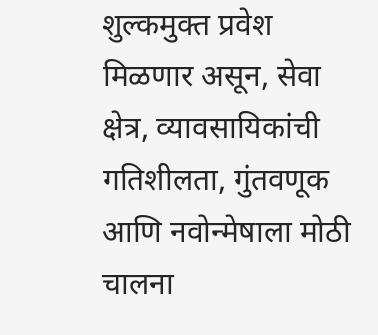शुल्कमुक्त प्रवेश मिळणार असून, सेवा क्षेत्र, व्यावसायिकांची गतिशीलता, गुंतवणूक आणि नवोन्मेषाला मोठी चालना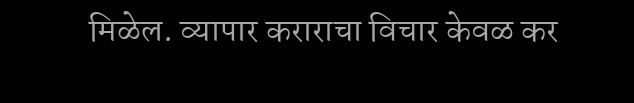मिळेल. व्यापार कराराचा विचार केवळ कर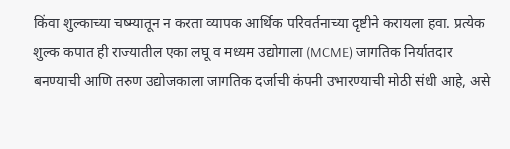किंवा शुल्काच्या चष्म्यातून न करता व्यापक आर्थिक परिवर्तनाच्या दृष्टीने करायला हवा. प्रत्येक शुल्क कपात ही राज्यातील एका लघू व मध्यम उद्योगाला (MCME) जागतिक निर्यातदार बनण्याची आणि तरुण उद्योजकाला जागतिक दर्जाची कंपनी उभारण्याची मोठी संधी आहे, असे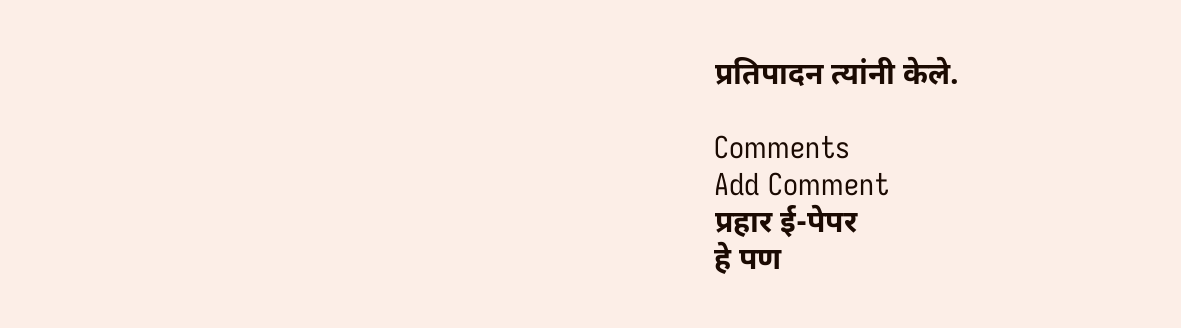प्रतिपादन त्यांनी केले.

Comments
Add Comment
प्रहार ई-पेपर
हे पण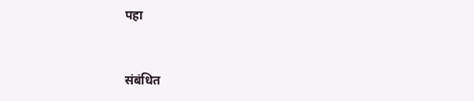पहा


संबंधित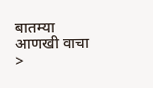बातम्या आणखी वाचा >